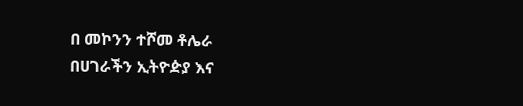በ መኮንን ተሾመ ቶሌራ
በሀገራችን ኢትዮዽያ እና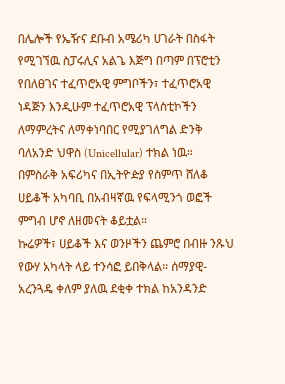በሌሎች የኤዥና ደቡብ አሜሪካ ሀገራት በስፋት የሚገኘዉ ስፓሩሊና አልጌ እጅግ በጣም በፕሮቲን የበለፀገና ተፈጥሮአዊ ምግቦችን፣ ተፈጥሮአዊ ነዳጅን እንዲሁም ተፈጥሮአዊ ፕላስቲኮችን ለማምረትና ለማቀነባበር የሚያገለግል ድንቅ ባለአንድ ህዋስ (Unicellular) ተክል ነዉ።
በምስራቅ አፍሪካና በኢትዮዽያ የስምጥ ሸለቆ ሀይቆች አካባቢ በአብዛኛዉ የፍላሚንጎ ወፎች ምግብ ሆኖ ለዘመናት ቆይቷል።
ኩሬዎች፣ ሀይቆች እና ወንዞችን ጨምሮ በብዙ ንጹህ የውሃ አካላት ላይ ተንሳፎ ይበቅላል። ሰማያዊ-አረንጓዴ ቀለም ያለዉ ደቂቀ ተክል ከአንዳንድ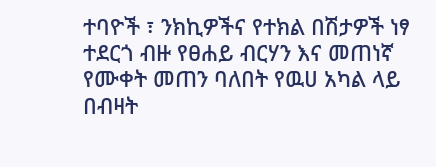ተባዮች ፣ ንክኪዎችና የተክል በሽታዎች ነፃ ተደርጎ ብዙ የፀሐይ ብርሃን እና መጠነኛ የሙቀት መጠን ባለበት የዉሀ አካል ላይ በብዛት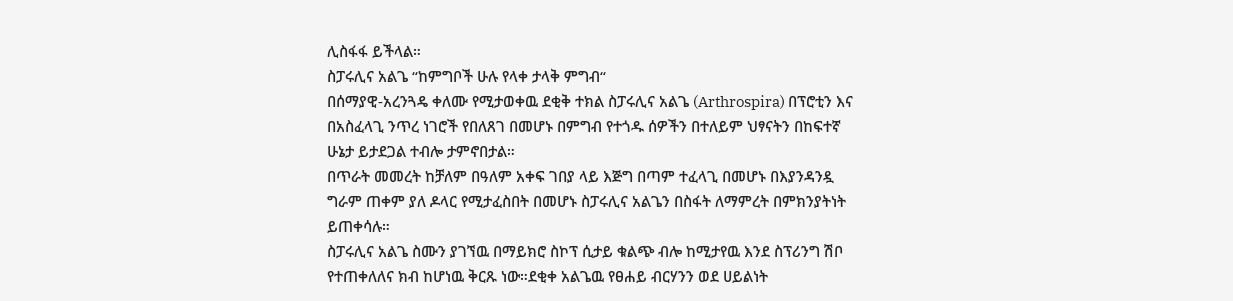ሊስፋፋ ይችላል።
ስፓሩሊና አልጌ “ከምግቦች ሁሉ የላቀ ታላቅ ምግብ“
በሰማያዊ-አረንጓዴ ቀለሙ የሚታወቀዉ ደቂቅ ተክል ስፓሩሊና አልጌ (Arthrospira) በፕሮቲን እና በአስፈላጊ ንጥረ ነገሮች የበለጸገ በመሆኑ በምግብ የተጎዱ ሰዎችን በተለይም ህፃናትን በከፍተኛ ሁኔታ ይታደጋል ተብሎ ታምኖበታል።
በጥራት መመረት ከቻለም በዓለም አቀፍ ገበያ ላይ እጅግ በጣም ተፈላጊ በመሆኑ በእያንዳንዷ ግራም ጠቀም ያለ ዶላር የሚታፈስበት በመሆኑ ስፓሩሊና አልጌን በስፋት ለማምረት በምክንያትነት ይጠቀሳሉ።
ስፓሩሊና አልጌ ስሙን ያገኘዉ በማይክሮ ስኮፕ ሲታይ ቁልጭ ብሎ ከሚታየዉ እንደ ስፕሪንግ ሽቦ የተጠቀለለና ክብ ከሆነዉ ቅርጹ ነው።ደቂቀ አልጌዉ የፀሐይ ብርሃንን ወደ ሀይልነት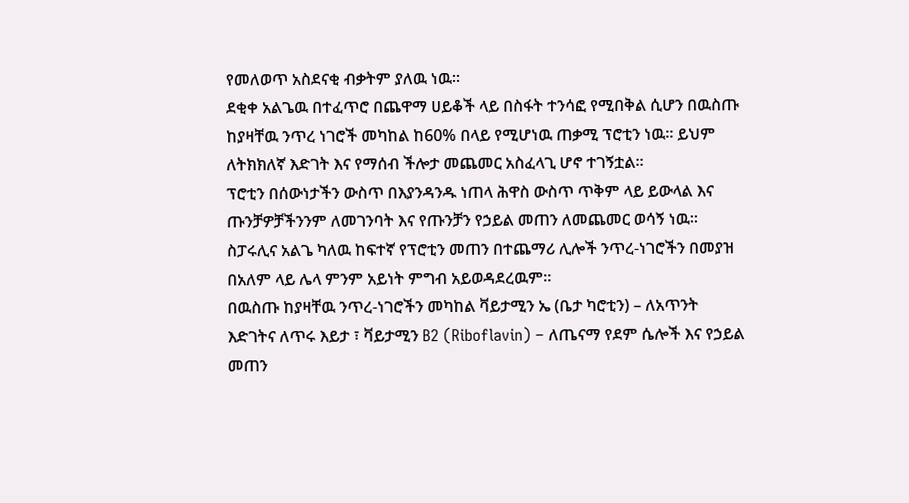የመለወጥ አስደናቂ ብቃትም ያለዉ ነዉ።
ደቂቀ አልጌዉ በተፈጥሮ በጨዋማ ሀይቆች ላይ በስፋት ተንሳፎ የሚበቅል ሲሆን በዉስጡ ከያዛቸዉ ንጥረ ነገሮች መካከል ከ60% በላይ የሚሆነዉ ጠቃሚ ፕሮቲን ነዉ። ይህም ለትክክለኛ እድገት እና የማሰብ ችሎታ መጨመር አስፈላጊ ሆኖ ተገኝቷል።
ፕሮቲን በሰውነታችን ውስጥ በእያንዳንዱ ነጠላ ሕዋስ ውስጥ ጥቅም ላይ ይውላል እና ጡንቻዎቻችንንም ለመገንባት እና የጡንቻን የኃይል መጠን ለመጨመር ወሳኝ ነዉ።
ስፓሩሊና አልጌ ካለዉ ከፍተኛ የፕሮቲን መጠን በተጨማሪ ሊሎች ንጥረ-ነገሮችን በመያዝ በአለም ላይ ሌላ ምንም አይነት ምግብ አይወዳደረዉም።
በዉስጡ ከያዛቸዉ ንጥረ-ነገሮችን መካከል ቫይታሚን ኤ (ቤታ ካሮቲን) – ለአጥንት እድገትና ለጥሩ እይታ ፣ ቫይታሚን B2 (Riboflavin) – ለጤናማ የደም ሴሎች እና የኃይል መጠን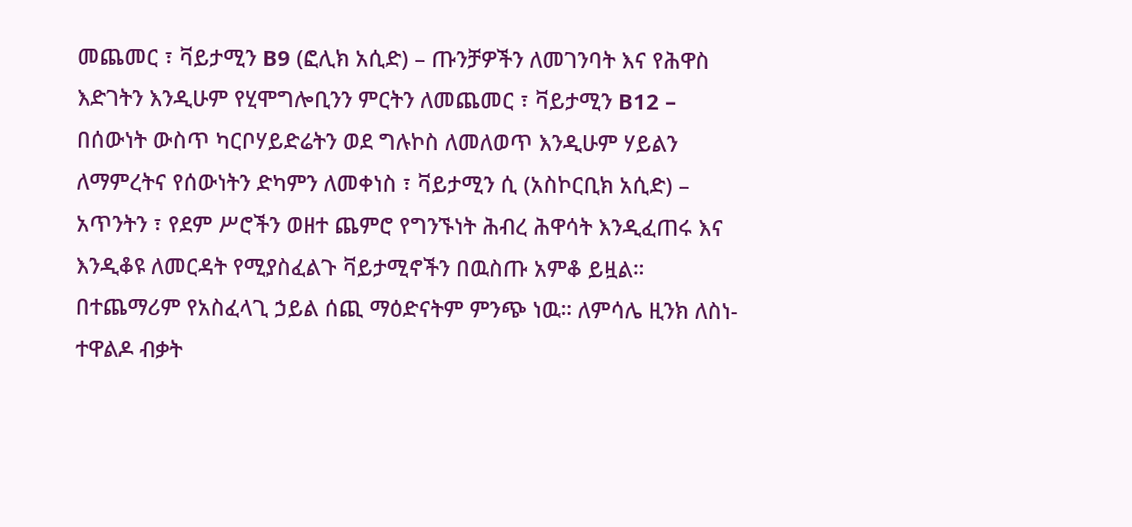መጨመር ፣ ቫይታሚን B9 (ፎሊክ አሲድ) – ጡንቻዎችን ለመገንባት እና የሕዋስ እድገትን እንዲሁም የሂሞግሎቢንን ምርትን ለመጨመር ፣ ቫይታሚን B12 – በሰውነት ውስጥ ካርቦሃይድሬትን ወደ ግሉኮስ ለመለወጥ እንዲሁም ሃይልን ለማምረትና የሰውነትን ድካምን ለመቀነስ ፣ ቫይታሚን ሲ (አስኮርቢክ አሲድ) – አጥንትን ፣ የደም ሥሮችን ወዘተ ጨምሮ የግንኙነት ሕብረ ሕዋሳት እንዲፈጠሩ እና እንዲቆዩ ለመርዳት የሚያስፈልጉ ቫይታሚኖችን በዉስጡ አምቆ ይዟል።
በተጨማሪም የአስፈላጊ ኃይል ሰጪ ማዕድናትም ምንጭ ነዉ። ለምሳሌ ዚንክ ለስነ-ተዋልዶ ብቃት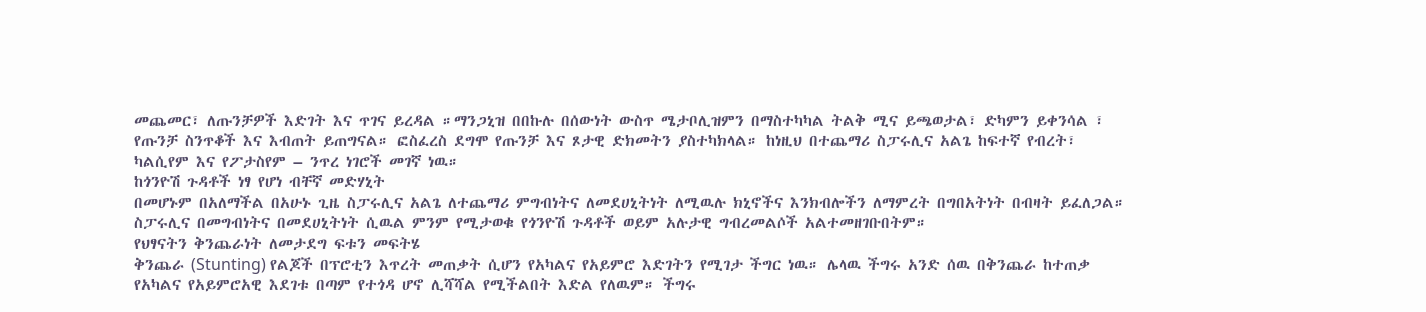መጨመር፣ ለጡንቻዎች እድገት እና ጥገና ይረዳል ።ማንጋኒዝ በበኩሉ በሰውነት ውስጥ ሜታቦሊዝምን በማስተካካል ትልቅ ሚና ይጫወታል፣ ድካምን ይቀንሳል ፣ የጡንቻ ስንጥቆች እና እብጠት ይጠግናል። ፎስፈረስ ደግሞ የጡንቻ እና ጾታዊ ድክመትን ያስተካክላል። ከነዚህ በተጨማሪ ስፓሩሊና አልጌ ከፍተኛ የብረት፣ ካልሲየም እና የፖታስየም – ንጥረ ነገሮች መገኛ ነዉ።
ከጎንዮሽ ጉዳቶች ነፃ የሆነ ብቸኛ መድሃኒት
በመሆኑም በአለማችል በአሁኑ ጊዜ ስፓሩሊና አልጌ ለተጨማሪ ምግብነትና ለመደሀኒትነት ለሚዉሉ ክኒኖችና እንክብሎችን ለማምረት በግበአትነት በብዛት ይፈለጋል። ስፓሩሊና በመግብነትና በመደሀኒትነት ሲዉል ምንም የሚታወቁ የጎንዮሽ ጉዳቶች ወይም አሉታዊ ግብረመልሶች አልተመዘገቡበትም።
የህፃናትን ቅንጨራነት ለመታደግ ፍቱን መፍትሄ
ቅንጨራ (Stunting) የልጆች በፕሮቲን እጥረት መጠቃት ሲሆን የአካልና የአይምሮ እድገትን የሚገታ ችግር ነዉ። ሌላዉ ችግሩ አንድ ሰዉ በቅንጨራ ከተጠቃ የአካልና የአይምሮአዊ እደገቱ በጣም የተጎዳ ሆኖ ሊሻሻል የሚችልበት እድል የለዉም። ችግሩ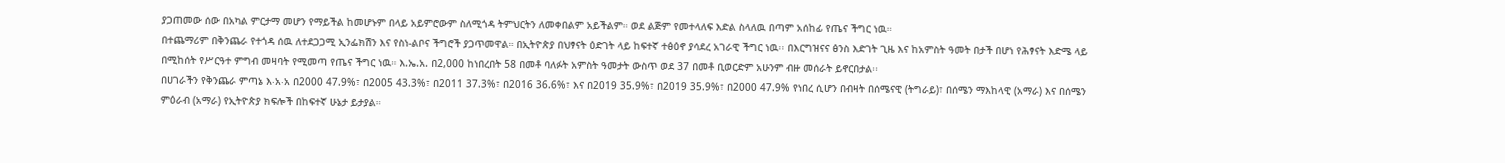ያጋጠመው ሰው በአካል ምርታማ መሆን የማይችል ከመሆኑም በላይ አይምሮውም ስለሚጎዳ ትምህርትን ለመቀበልም አይችልም። ወደ ልጅም የመተላለፍ እድል ስላለዉ በጣም አሰከፊ የጤና ችግር ነዉ።
በተጨማሪም በቅንጨራ የተጎዳ ሰዉ ለተደጋጋሚ ኢንፌክሽን እና የስነ-ልቦና ችግሮች ያጋጥመዋል። በኢትዮጵያ በህፃናት ዕድገት ላይ ከፍተኛ ተፅዕኖ ያሳደረ አገራዊ ችግር ነዉ፡፡ በእርግዝናና ፅንስ እድገት ጊዜ እና ከአምስት ዓመት በታች በሆነ የሕፃናት እድሜ ላይ በሚከሰት የሥርዓተ ምግብ መዛባት የሚመጣ የጤና ችግር ነዉ። እ.ኤ.አ. በ2,000 ከነበረበት 58 በመቶ ባለፉት አምስት ዓመታት ውስጥ ወደ 37 በመቶ ቢወርድም አሁንም ብዙ መሰራት ይኖርበታል፡፡
በሀገራችን የቅንጨራ ምጣኔ እ∙አ∙አ በ2000 47.9%፣ በ2005 43.3%፣ በ2011 37.3%፣ በ2016 36.6%፣ እና በ2019 35.9%፣ በ2019 35.9%፣ በ2000 47.9% የነበረ ሲሆን በብዛት በሰሜናዊ (ትግራይ)፣ በሰሜን ማእከላዊ (አማራ) እና በሰሜን ምዕራብ (አማራ) የኢትዮጵያ ክፍሎች በከፍተኛ ሁኔታ ይታያል።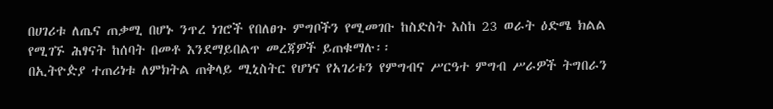በሀገሪቱ ለጤና ጠቃሚ በሆኑ ንጥረ ነገሮች የበለፀጉ ምግቦችን የሚመገቡ ከስድስት እስከ 23 ወራት ዕድሜ ክልል የሚገኙ ሕፃናት ከሰባት በመቶ እንደማይበልጥ መረጃዎች ይጠቁማሉ፡፡
በኢትዮዽያ ተጠሪነቱ ለምክትል ጠቅላይ ሚኒስትር የሆነና የአገሪቱን የምግብና ሥርዓተ ምግብ ሥራዎች ትግበራን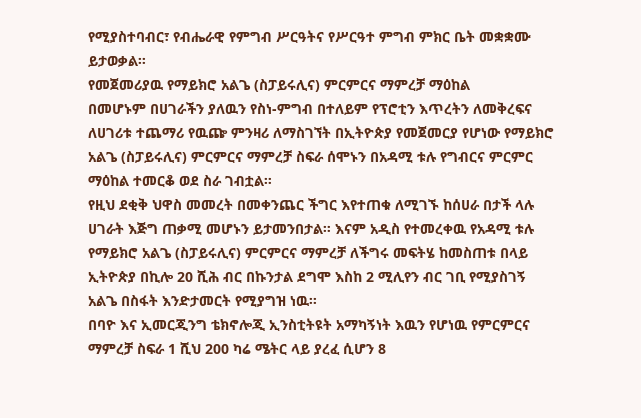የሚያስተባብር፣ የብሔራዊ የምግብ ሥርዓትና የሥርዓተ ምግብ ምክር ቤት መቋቋሙ ይታወቃል፡፡
የመጀመሪያዉ የማይክሮ አልጌ (ስፓይሩሊና) ምርምርና ማምረቻ ማዕከል
በመሆኑም በሀገራችን ያለዉን የስነ-ምግብ በተለይም የፕሮቲን እጥረትን ለመቅረፍና ለሀገሪቱ ተጨማሪ የዉጬ ምንዛሪ ለማስገኘት በኢትዮጵያ የመጀመርያ የሆነው የማይክሮ አልጌ (ስፓይሩሊና) ምርምርና ማምረቻ ስፍራ ሰሞኑን በአዳሚ ቱሉ የግብርና ምርምር ማዕከል ተመርቆ ወደ ስራ ገብቷል።
የዚህ ደቂቅ ህዋስ መመረት በመቀንጨር ችግር እየተጠቁ ለሚገኙ ከሰሀራ በታች ላሉ ሀገራት እጅግ ጠቃሚ መሆኑን ይታመንበታል። እናም አዲስ የተመረቀዉ የአዳሚ ቱሉ የማይክሮ አልጌ (ስፓይሩሊና) ምርምርና ማምረቻ ለችግሩ መፍትሄ ከመስጠቱ በላይ ኢትዮጵያ በኪሎ 20 ሺሕ ብር በኩንታል ደግሞ እስከ 2 ሚሊየን ብር ገቢ የሚያስገኝ አልጌ በስፋት እንድታመርት የሚያግዝ ነዉ፡፡
በባዮ እና ኢመርጂንግ ቴክኖሎጂ ኢንስቲትዩት አማካኝነት እዉን የሆነዉ የምርምርና ማምረቻ ስፍራ 1 ሺህ 200 ካሬ ሜትር ላይ ያረፈ ሲሆን 8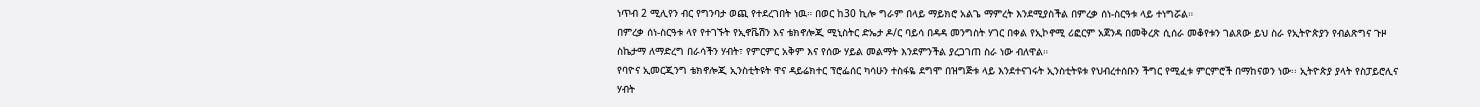ነጥብ 2 ሚሊየን ብር የግንባታ ወጪ የተደረገበት ነዉ። በወር ከ30 ኪሎ ግራም በላይ ማይክሮ አልጌ ማምረት እንደሚያስችል በምረቃ ሰነ-ስርዓቱ ላይ ተነግሯል።
በምረቃ ሰነ-ስርዓቱ ላየ የተገኙት የኢኖቬሽን እና ቴክኖሎጂ ሚኒስትር ድኤታ ዶ/ር ባይሳ በዳዳ መንግስት ሃገር በቀል የኢኮኖሚ ሪፎርም አጀንዳ በመቅረጽ ሲሰራ መቆየቱን ገልጸው ይህ ስራ የኢትዮጵያን የብልጽግና ጉዞ ስኬታማ ለማድረግ በራሳችን ሃብት፣ የምርምር አቅም እና የሰው ሃይል መልማት እንደምንችል ያረጋገጠ ስራ ነው ብለዋል።
የባዮና ኢመርጂንግ ቴክኖሎጂ ኢንስቲትዩት ዋና ዳይሬክተር ፕሮፌሰር ካሳሁን ተስፋዬ ደግሞ በዝግጅቱ ላይ እንደተናገሩት ኢንስቲትዩቱ የህብረተሰቡን ችግር የሚፈቱ ምርምሮች በማከናወን ነው፡፡ ኢትዮጵያ ያላት የስፓይሮሊና ሃብት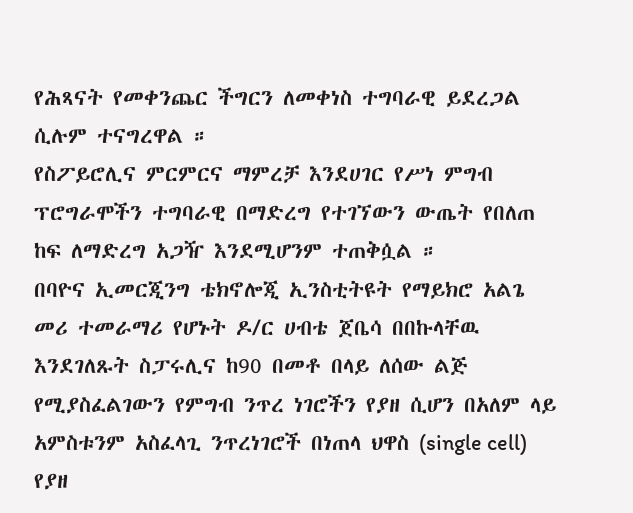የሕጻናት የመቀንጨር ችግርን ለመቀነስ ተግባራዊ ይደረጋል ሲሉም ተናግረዋል ።
የስፖይሮሊና ምርምርና ማምረቻ እንደሀገር የሥነ ምግብ ፕሮግራሞችን ተግባራዊ በማድረግ የተገኘውን ውጤት የበለጠ ከፍ ለማድረግ አጋዥ እንደሚሆንም ተጠቅሷል ።
በባዮና ኢመርጂንግ ቴክኖሎጂ ኢንስቲትዩት የማይክሮ አልጌ መሪ ተመራማሪ የሆኑት ዶ/ር ሀብቴ ጀቤሳ በበኩላቸዉ እንደገለጹት ስፓሩሊና ከ90 በመቶ በላይ ለሰው ልጅ የሚያስፈልገውን የምግብ ንጥረ ነገሮችን የያዘ ሲሆን በአለም ላይ አምስቱንም አስፈላጊ ንጥረነገሮች በነጠላ ህዋስ (single cell) የያዘ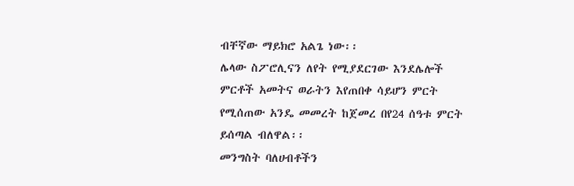ብቸኛው ማይክሮ አልጌ ነው፡፡
ሌላው ስፖሮሊናን ለየት የሚያደርገው እንደሌሎች ምርቶች አመትና ወራትን እየጠበቀ ሳይሆን ምርት የሚሰጠው አንዴ መመረት ከጀመረ በየ24 ሰዓቱ ምርት ይሰጣል ብለዋል፡፡
መንግስት ባለሀብቶችን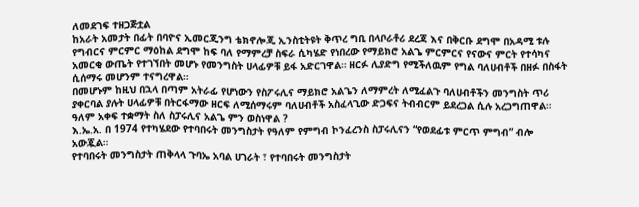ለመደገፍ ተዘጋጅቷል
ከአራት አመታት በፊት በባዮና ኢመርጂንግ ቴክኖሎጂ ኢንስቲትዩት ቅጥረ ግቢ በላቦራቶሪ ደረጃ እና በቅርቡ ደግሞ በአዳሚ ቱሉ የግብርና ምርምር ማዕከል ደግሞ ከፍ ባለ የማምረቻ ስፍራ ሲካሄድ የነበረው የማይክሮ አልጌ ምርምርና የናውና ምርት የተሳካና አመርቂ ውጤት የተገኘበት መሆኑ የመንግስት ሀላፊዎቹ ይፋ አድርገዋል። ዘርፉ ሊያድግ የሚችለዉም የግል ባለሀብቶች በዘፉ በስፋት ሲሰማሩ መሆንም ተናግረዋል።
በመሆኑም ከዚህ በኋላ በጣም አትራፊ የሆነውን የስፖሩሊና ማይክሮ አልጌን ለማምረት ለሚፈልጉ ባለሀብቶችን መንግስት ጥሪ ያቀርባል ያሉት ሀላፊዎቹ በትርፋማው ዘርፍ ለሚሰማሩም ባለሀብቶች አስፈላጊው ድጋፍና ትብብርም ይደረጋል ሲሉ አረጋግጠዋል።
ዓለም አቀፍ ተቋማት ስለ ስፓሩሊና አልጌ ምን ወስነዋል ?
እ.ኤ.አ. በ 1974 የተካሄደው የተባበሩት መንግስታት የዓለም የምግብ ኮንፈረንስ ስፓሩሊናን “የወደፊቱ ምርጥ ምግብ” ብሎ አውጇል።
የተባበሩት መንግስታት ጠቅላላ ጉባኤ አባል ሀገራት ፣ የተባበሩት መንግስታት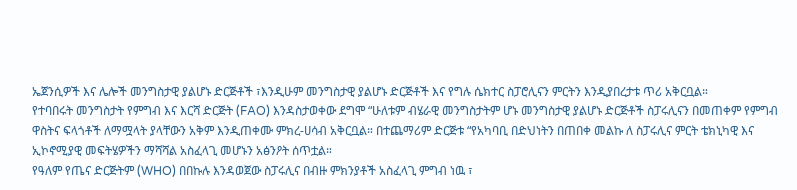ኤጀንሲዎች እና ሌሎች መንግስታዊ ያልሆኑ ድርጅቶች ፣እንዲሁም መንግስታዊ ያልሆኑ ድርጅቶች እና የግሉ ሴክተር ስፓሮሊናን ምርትን እንዲያበረታቱ ጥሪ አቅርቧል።
የተባበሩት መንግስታት የምግብ እና እርሻ ድርጅት (FAO) እንዳስታወቀው ደግሞ “ሁለቱም ብሄራዊ መንግስታትም ሆኑ መንግስታዊ ያልሆኑ ድርጅቶች ስፓሩሊናን በመጠቀም የምግብ ዋስትና ፍላጎቶች ለማሟላት ያላቸውን አቅም እንዲጠቀሙ ምክረ-ሀሳብ አቅርቧል። በተጨማሪም ድርጅቱ “የአካባቢ በድህነትን በጠበቀ መልኩ ለ ስፓሩሊና ምርት ቴክኒካዊ እና ኢኮኖሚያዊ መፍትሄዎችን ማሻሻል አስፈላጊ መሆኑን አፅንዖት ሰጥቷል።
የዓለም የጤና ድርጅትም (WHO) በበኩሉ እንዳወጀው ስፓሩሊና በብዙ ምክንያቶች አስፈላጊ ምግብ ነዉ ፣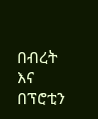በብረት እና በፕሮቲን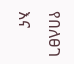የበለፀገ እና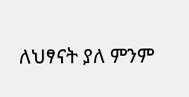ለህፃናት ያለ ምንም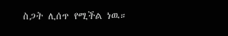ስጋት ሊሰጥ የሚችል ነዉ።